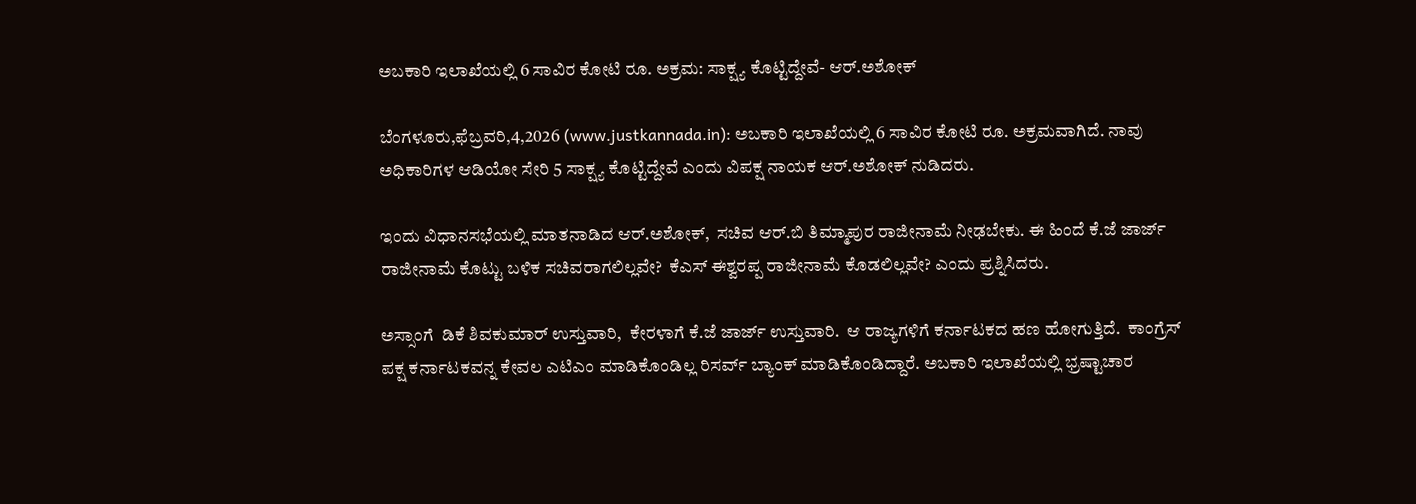ಅಬಕಾರಿ ಇಲಾಖೆಯಲ್ಲಿ 6 ಸಾವಿರ ಕೋಟಿ ರೂ. ಅಕ್ರಮ: ಸಾಕ್ಷ್ಯ ಕೊಟ್ಟಿದ್ದೇವೆ- ಆರ್.ಅಶೋಕ್

ಬೆಂಗಳೂರು,ಫೆಬ್ರವರಿ,4,2026 (www.justkannada.in): ಅಬಕಾರಿ ಇಲಾಖೆಯಲ್ಲಿ 6 ಸಾವಿರ ಕೋಟಿ ರೂ. ಅಕ್ರಮವಾಗಿದೆ. ನಾವು ಅಧಿಕಾರಿಗಳ ಆಡಿಯೋ ಸೇರಿ 5 ಸಾಕ್ಷ್ಯ ಕೊಟ್ಟಿದ್ದೇವೆ ಎಂದು ವಿಪಕ್ಷ ನಾಯಕ ಆರ್.ಅಶೋಕ್ ನುಡಿದರು.

ಇಂದು ವಿಧಾನಸಭೆಯಲ್ಲಿ ಮಾತನಾಡಿದ ಆರ್.ಅಶೋಕ್,  ಸಚಿವ ಆರ್.ಬಿ ತಿಮ್ಮಾಪುರ ರಾಜೀನಾಮೆ ನೀಢಬೇಕು. ಈ ಹಿಂದೆ ಕೆ.ಜೆ ಜಾರ್ಜ್ ರಾಜೀನಾಮೆ ಕೊಟ್ಟು ಬಳಿಕ ಸಚಿವರಾಗಲಿಲ್ಲವೇ?  ಕೆಎಸ್ ಈಶ್ವರ‍ಪ್ಪ ರಾಜೀನಾಮೆ ಕೊಡಲಿಲ್ಲವೇ? ಎಂದು ಪ್ರಶ್ನಿಸಿದರು.

ಅಸ್ಸಾಂಗೆ  ಡಿಕೆ ಶಿವಕುಮಾರ್ ಉಸ್ತುವಾರಿ,  ಕೇರಳಾಗೆ ಕೆ.ಜೆ ಜಾರ್ಜ್ ಉಸ್ತುವಾರಿ.  ಆ ರಾಜ್ಯಗಳಿಗೆ ಕರ್ನಾಟಕದ ಹಣ ಹೋಗುತ್ತಿದೆ.  ಕಾಂಗ್ರೆಸ್ ಪಕ್ಷ ಕರ್ನಾಟಕವನ್ನ ಕೇವಲ ಎಟಿಎಂ ಮಾಡಿಕೊಂಡಿಲ್ಲ ರಿಸರ್ವ್ ಬ್ಯಾಂಕ್ ಮಾಡಿಕೊಂಡಿದ್ದಾರೆ. ಅಬಕಾರಿ ಇಲಾಖೆಯಲ್ಲಿ ಭ್ರಷ್ಟಾಚಾರ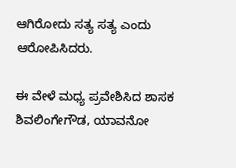ಆಗಿರೋದು ಸತ್ಯ ಸತ್ಯ ಎಂದು ಆರೋಪಿಸಿದರು.

ಈ ವೇಳೆ ಮಧ್ಯ ಪ್ರವೇಶಿಸಿದ ಶಾಸಕ ಶಿವಲಿಂಗೇಗೌಡ, ಯಾವನೋ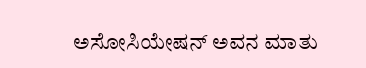ಅಸೋಸಿಯೇಷನ್ ಅವನ ಮಾತು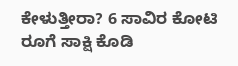ಕೇಳುತ್ತೀರಾ? 6 ಸಾವಿರ ಕೋಟಿ ರೂಗೆ ಸಾಕ್ಷಿ ಕೊಡಿ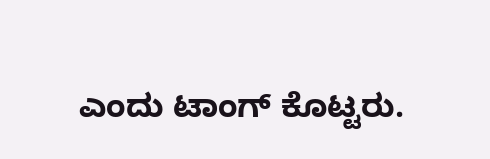ಎಂದು ಟಾಂಗ್ ಕೊಟ್ಟರು.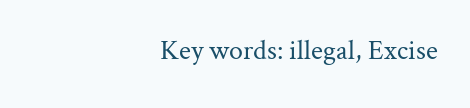Key words: illegal, Excise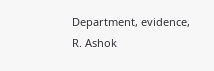Department, evidence, R. Ashok